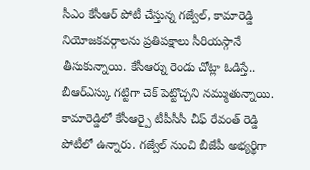సీఎం కేసీఆర్ పోటీ చేస్తున్న గజ్వేల్, కామారెడ్డి నియోజకవర్గాలను ప్రతిపక్షాలు సీరియస్గానే తీసుకున్నాయి. కేసీఆర్ను రెండు చోట్లా ఓడిస్తే.. బీఆర్ఎస్కు గట్టిగా చెక్ పెట్టొచ్చని నమ్ముతున్నాయి. కామారెడ్డిలో కేసీఆర్పై టీపీసీసీ చీఫ్ రేవంత్ రెడ్డి పోటీలో ఉన్నారు. గజ్వేల్ నుంచి బీజేపీ అభ్యర్థిగా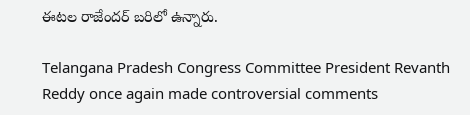ఈటల రాజేందర్ బరిలో ఉన్నారు.

Telangana Pradesh Congress Committee President Revanth Reddy once again made controversial comments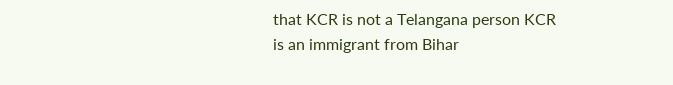that KCR is not a Telangana person KCR is an immigrant from Bihar